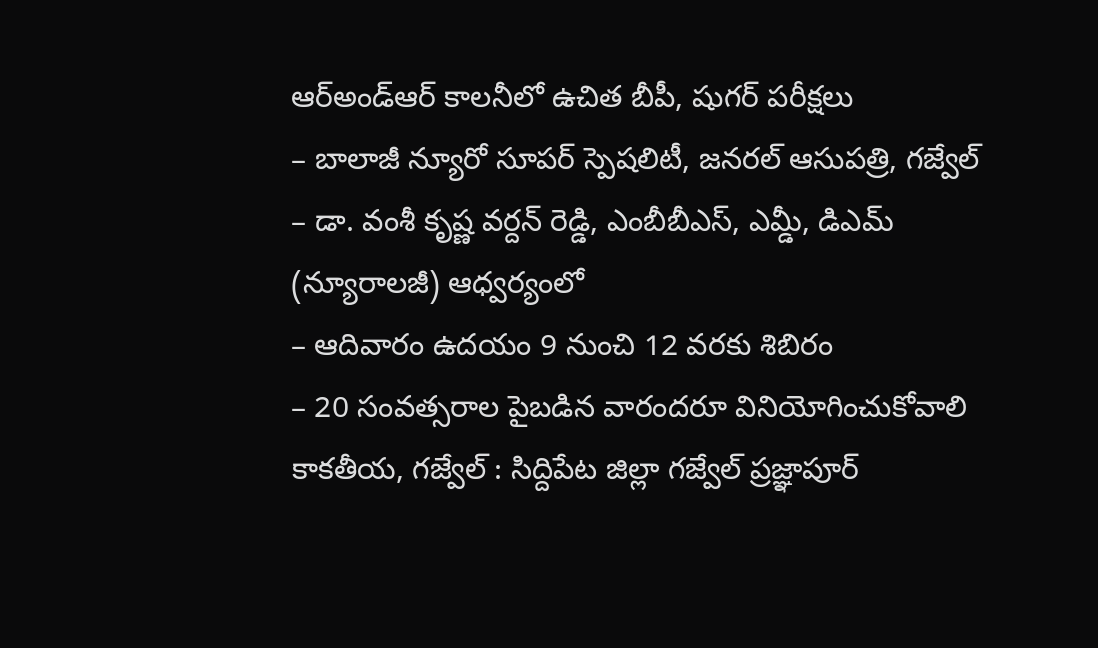ఆర్అండ్ఆర్ కాలనీలో ఉచిత బీపీ, షుగర్ పరీక్షలు
– బాలాజీ న్యూరో సూపర్ స్పెషలిటీ, జనరల్ ఆసుపత్రి, గజ్వేల్
– డా. వంశీ కృష్ణ వర్దన్ రెడ్డి, ఎంబీబీఎస్, ఎమ్డీ, డిఎమ్ (న్యూరాలజీ) ఆధ్వర్యంలో
– ఆదివారం ఉదయం 9 నుంచి 12 వరకు శిబిరం
– 20 సంవత్సరాల పైబడిన వారందరూ వినియోగించుకోవాలి
కాకతీయ, గజ్వేల్ : సిద్దిపేట జిల్లా గజ్వేల్ ప్రజ్ఞాపూర్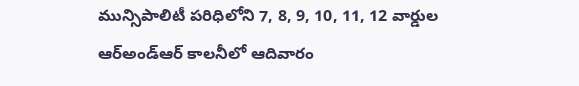మున్సిపాలిటీ పరిధిలోని 7, 8, 9, 10, 11, 12 వార్డుల ఆర్అండ్ఆర్ కాలనీలో ఆదివారం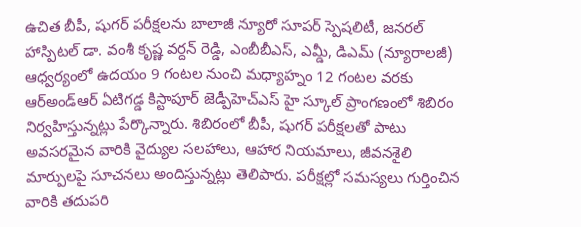ఉచిత బీపీ, షుగర్ పరీక్షలను బాలాజీ న్యూరో సూపర్ స్పెషలిటీ, జనరల్ హాస్పిటల్ డా. వంశీ కృష్ణ వర్దన్ రెడ్డి, ఎంబీబీఎస్, ఎమ్డీ, డిఎమ్ (న్యూరాలజీ) ఆధ్వర్యంలో ఉదయం 9 గంటల నుంచి మధ్యాహ్నం 12 గంటల వరకు ఆర్అండ్ఆర్ ఏటిగడ్డ కిస్టాపూర్ జెడ్పీహెచ్ఎస్ హై స్కూల్ ప్రాంగణంలో శిబిరం నిర్వహిస్తున్నట్లు పేర్కొన్నారు. శిబిరంలో బీపీ, షుగర్ పరీక్షలతో పాటు అవసరమైన వారికి వైద్యుల సలహాలు, ఆహార నియమాలు, జీవనశైలి మార్పులపై సూచనలు అందిస్తున్నట్లు తెలిపారు. పరీక్షల్లో సమస్యలు గుర్తించిన వారికి తదుపరి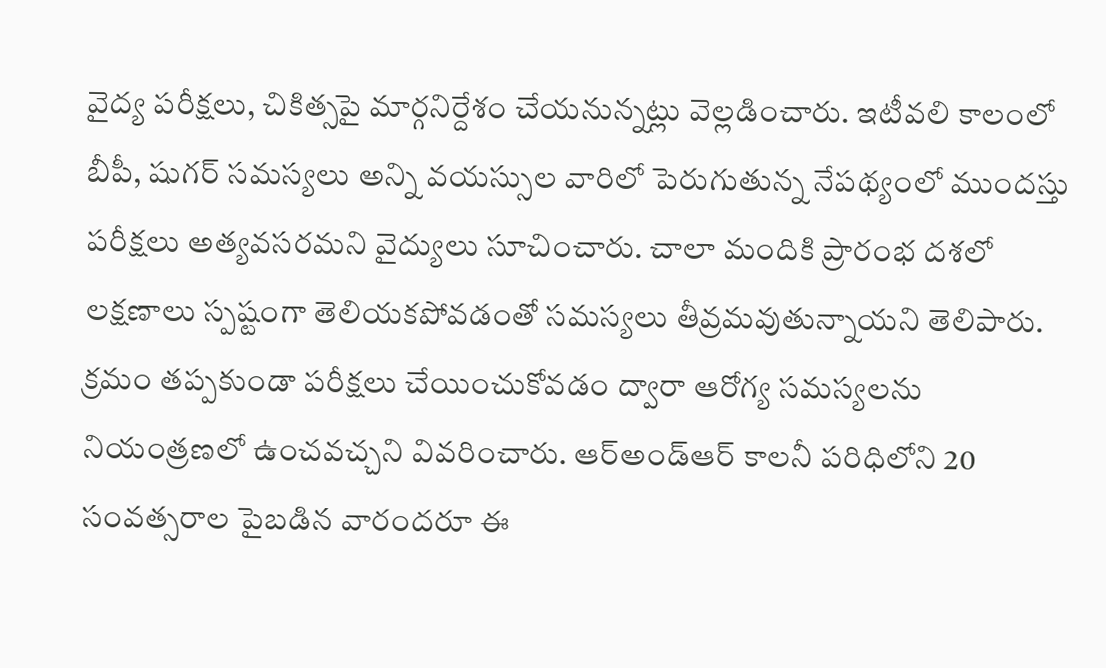వైద్య పరీక్షలు, చికిత్సపై మార్గనిర్దేశం చేయనున్నట్లు వెల్లడించారు. ఇటీవలి కాలంలో బీపీ, షుగర్ సమస్యలు అన్ని వయస్సుల వారిలో పెరుగుతున్న నేపథ్యంలో ముందస్తు పరీక్షలు అత్యవసరమని వైద్యులు సూచించారు. చాలా మందికి ప్రారంభ దశలో లక్షణాలు స్పష్టంగా తెలియకపోవడంతో సమస్యలు తీవ్రమవుతున్నాయని తెలిపారు. క్రమం తప్పకుండా పరీక్షలు చేయించుకోవడం ద్వారా ఆరోగ్య సమస్యలను నియంత్రణలో ఉంచవచ్చని వివరించారు. ఆర్అండ్ఆర్ కాలనీ పరిధిలోని 20 సంవత్సరాల పైబడిన వారందరూ ఈ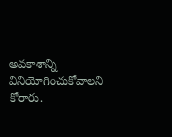అవకాశాన్ని వినియోగించుకోవాలని కోరారు.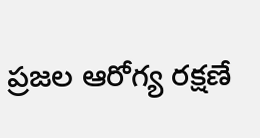ప్రజల ఆరోగ్య రక్షణే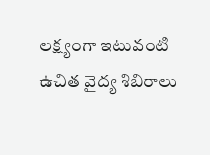లక్ష్యంగా ఇటువంటి ఉచిత వైద్య శిబిరాలు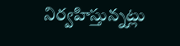నిర్వహిస్తున్నట్లు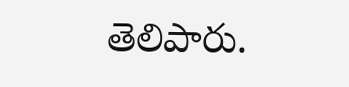తెలిపారు.